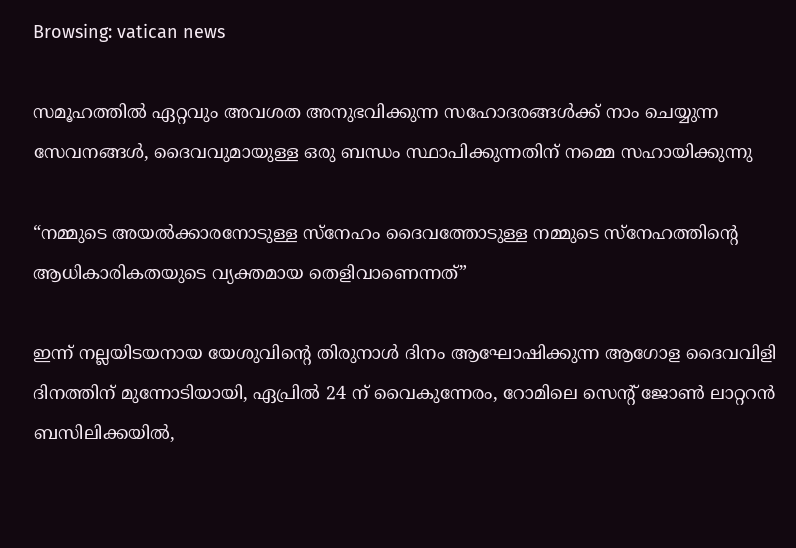Browsing: vatican news

സമൂഹത്തിൽ ഏറ്റവും അവശത അനുഭവിക്കുന്ന സഹോദരങ്ങൾക്ക് നാം ചെയ്യുന്ന സേവനങ്ങൾ, ദൈവവുമായുള്ള ഒരു ബന്ധം സ്ഥാപിക്കുന്നതിന് നമ്മെ സഹായിക്കുന്നു

“നമ്മുടെ അയൽക്കാരനോടുള്ള സ്നേഹം ദൈവത്തോടുള്ള നമ്മുടെ സ്നേഹത്തിന്റെ ആധികാരികതയുടെ വ്യക്തമായ തെളിവാണെന്നത്”

ഇന്ന് നല്ലയിടയനായ യേശുവിന്റെ തിരുനാൾ ദിനം ആഘോഷിക്കുന്ന ആഗോള ദൈവവിളി ദിനത്തിന് മുന്നോടിയായി, ഏപ്രിൽ 24 ന് വൈകുന്നേരം, റോമിലെ സെന്റ് ജോൺ ലാറ്ററൻ ബസിലിക്കയിൽ,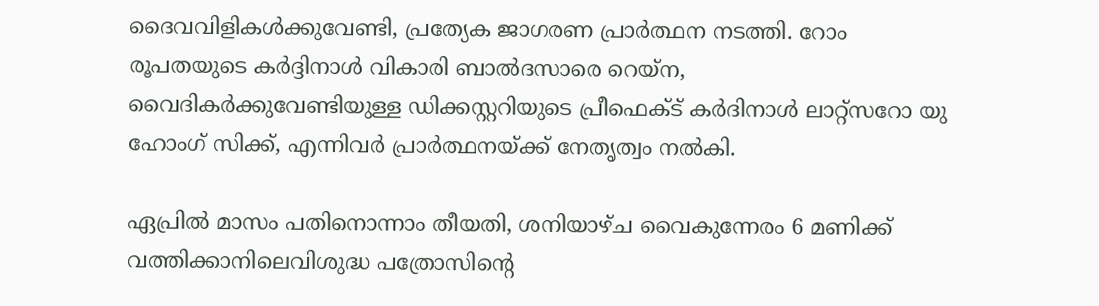ദൈവവിളികൾക്കുവേണ്ടി, പ്രത്യേക ജാഗരണ പ്രാർത്ഥന നടത്തി. റോം രൂപതയുടെ കർദ്ദിനാൾ വികാരി ബാൽദസാരെ റെയ്‌ന, വൈദികർക്കുവേണ്ടിയുള്ള ഡിക്കസ്റ്ററിയുടെ പ്രീഫെക്ട് കർദിനാൾ ലാറ്റ്സറോ യു ഹോംഗ് സിക്ക്, എന്നിവർ പ്രാർത്ഥനയ്ക്ക് നേതൃത്വം നൽകി.

ഏപ്രിൽ മാസം പതിനൊന്നാം തീയതി, ശനിയാഴ്ച വൈകുന്നേരം 6 മണിക്ക് വത്തിക്കാനിലെവിശുദ്ധ പത്രോസിന്റെ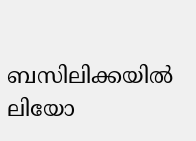ബസിലിക്കയിൽ ലിയോ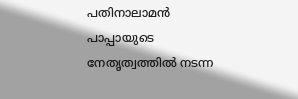പതിനാലാമൻ പാപ്പായുടെ നേതൃത്വത്തിൽ നടന്ന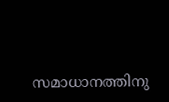സമാധാനത്തിനു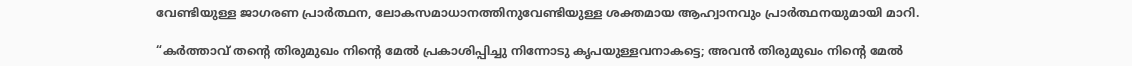വേണ്ടിയുള്ള ജാഗരണ പ്രാർത്ഥന, ലോകസമാധാനത്തിനുവേണ്ടിയുള്ള ശക്തമായ ആഹ്വാനവും പ്രാർത്ഥനയുമായി മാറി.

“കർത്താവ് തന്റെ തിരുമുഖം നിന്റെ മേൽ പ്രകാശിപ്പിച്ചു നിന്നോടു കൃപയുള്ളവനാകട്ടെ; അവൻ തിരുമുഖം നിന്റെ മേൽ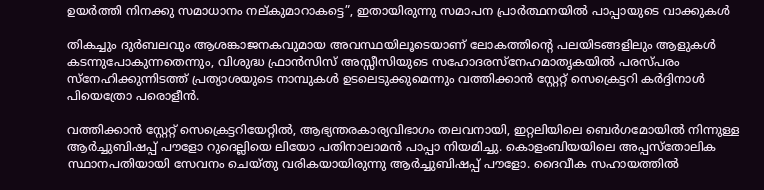ഉയർത്തി നിനക്കു സമാധാനം നല്കുമാറാകട്ടെ”, ഇതായിരുന്നു സമാപന പ്രാർത്ഥനയിൽ പാപ്പായുടെ വാക്കുകൾ

തികച്ചും ദുർബലവും ആശങ്കാജനകവുമായ അവസ്ഥയിലൂടെയാണ് ലോകത്തിന്റെ പലയിടങ്ങളിലും ആളുകൾ കടന്നുപോകുന്നതെന്നും, വിശുദ്ധ ഫ്രാൻസിസ് അസ്സീസിയുടെ സഹോദരസ്നേഹമാതൃകയിൽ പരസ്പരം സ്നേഹിക്കുന്നിടത്ത് പ്രത്യാശയുടെ നാമ്പുകൾ ഉടലെടുക്കുമെന്നും വത്തിക്കാൻ സ്റ്റേറ്റ് സെക്രെട്ടറി കർദ്ദിനാൾ പിയെത്രോ പരൊളീൻ.

വത്തിക്കാൻ സ്റ്റേറ്റ് സെക്രെട്ടറിയേറ്റിൽ, ആഭ്യന്തരകാര്യവിഭാഗം തലവനായി, ഇറ്റലിയിലെ ബെർഗമോയിൽ നിന്നുള്ള ആർച്ചുബിഷപ്പ് പൗളോ റുദെല്ലിയെ ലിയോ പതിനാലാമൻ പാപ്പാ നിയമിച്ചു. കൊളംബിയയിലെ അപ്പസ്തോലിക സ്ഥാനപതിയായി സേവനം ചെയ്തു വരികയായിരുന്നു ആർച്ചുബിഷപ്പ് പൗളോ. ദൈവീക സഹായത്തിൽ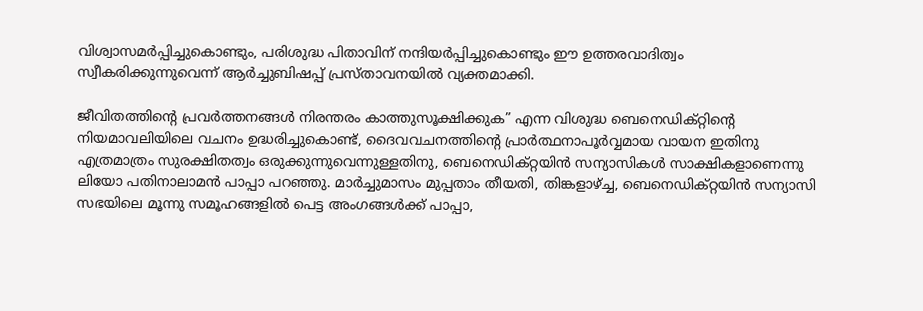വിശ്വാസമർപ്പിച്ചുകൊണ്ടും, പരിശുദ്ധ പിതാവിന് നന്ദിയർപ്പിച്ചുകൊണ്ടും ഈ ഉത്തരവാദിത്വം സ്വീകരിക്കുന്നുവെന്ന് ആർച്ചുബിഷപ്പ് പ്രസ്താവനയിൽ വ്യക്തമാക്കി.

ജീവിതത്തിന്റെ പ്രവർത്തനങ്ങൾ നിരന്തരം കാത്തുസൂക്ഷിക്കുക” എന്ന വിശുദ്ധ ബെനെഡിക്റ്റിന്റെ നിയമാവലിയിലെ വചനം ഉദ്ധരിച്ചുകൊണ്ട്, ദൈവവചനത്തിന്റെ പ്രാർത്ഥനാപൂർവ്വമായ വായന ഇതിനു എത്രമാത്രം സുരക്ഷിതത്വം ഒരുക്കുന്നുവെന്നുള്ളതിനു, ബെനെഡിക്റ്റയിൻ സന്യാസികൾ സാക്ഷികളാണെന്നു ലിയോ പതിനാലാമൻ പാപ്പാ പറഞ്ഞു. മാർച്ചുമാസം മുപ്പതാം തീയതി, തിങ്കളാഴ്ച്ച, ബെനെഡിക്റ്റയിൻ സന്യാസി സഭയിലെ മൂന്നു സമൂഹങ്ങളിൽ പെട്ട അംഗങ്ങൾക്ക് പാപ്പാ,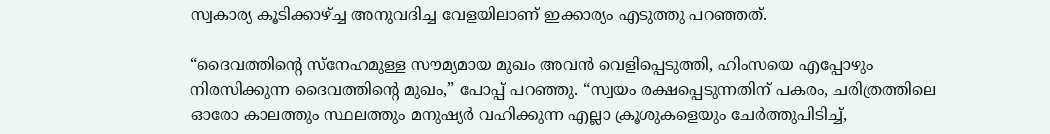സ്വകാര്യ കൂടിക്കാഴ്ച്ച അനുവദിച്ച വേളയിലാണ് ഇക്കാര്യം എടുത്തു പറഞ്ഞത്.

“ദൈവത്തിന്റെ സ്നേഹമുള്ള സൗമ്യമായ മുഖം അവൻ വെളിപ്പെടുത്തി, ഹിംസയെ എപ്പോഴും നിരസിക്കുന്ന ദൈവത്തിന്റെ മുഖം,” പോപ്പ് പറഞ്ഞു. “സ്വയം രക്ഷപ്പെടുന്നതിന് പകരം, ചരിത്രത്തിലെ ഓരോ കാലത്തും സ്ഥലത്തും മനുഷ്യർ വഹിക്കുന്ന എല്ലാ ക്രൂശുകളെയും ചേർത്തുപിടിച്ച്,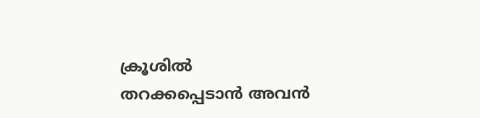ക്രൂശിൽ തറക്കപ്പെടാൻ അവൻ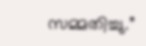സമ്മതിച്ചു.”